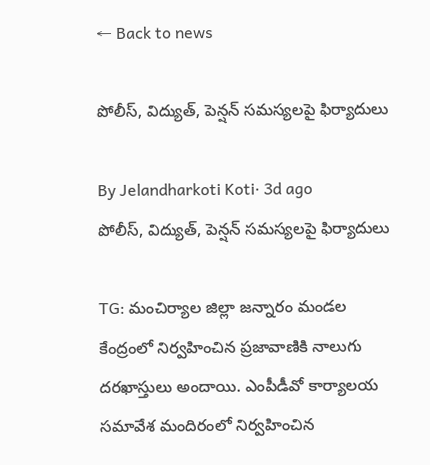← Back to news

పోలీస్‌, విద్యుత్‌, పెన్షన్‌ సమస్యలపై ఫిర్యాదులు

By Jelandharkoti Koti· 3d ago
పోలీస్‌, విద్యుత్‌, పెన్షన్‌ సమస్యలపై ఫిర్యాదులు

TG: మంచిర్యాల జిల్లా జన్నారం మండల కేంద్రంలో నిర్వహించిన ప్రజావాణికి నాలుగు దరఖాస్తులు అందాయి. ఎంపీడీవో కార్యాలయ సమావేశ మందిరంలో నిర్వహించిన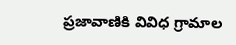ప్రజావాణికి వివిధ గ్రామాల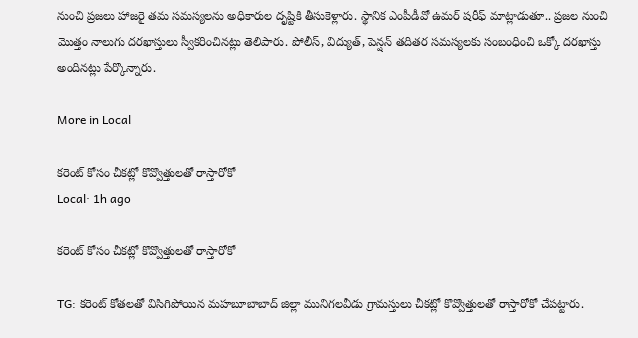నుంచి ప్రజలు హాజరై తమ సమస్యలను అధికారుల దృష్టికి తీసుకెళ్లారు. స్థానిక ఎంపీడీవో ఉమర్‌ షరీఫ్‌ మాట్లాడుతూ.. ప్రజల నుంచి మొత్తం నాలుగు దరఖాస్తులు స్వీకరించినట్లు తెలిపారు. పోలీస్‌, విద్యుత్‌, పెన్షన్‌ తదితర సమస్యలకు సంబంధించి ఒక్కో దరఖాస్తు అందినట్లు పేర్కొన్నారు.

More in Local

కరెంట్ కోసం చీకట్లో కొవ్వొత్తులతో రాస్తారోకో
Local· 1h ago

కరెంట్ కోసం చీకట్లో కొవ్వొత్తులతో రాస్తారోకో

TG: కరెంట్ కోతలతో విసిగిపోయిన మహబూబాబాద్ జిల్లా మునిగలవీడు గ్రామస్తులు చీకట్లో కొవ్వొత్తులతో రాస్తారోకో చేపట్టారు.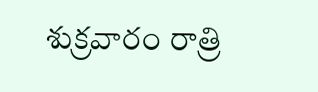శుక్రవారం రాత్రి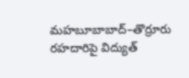మహబూబాబాద్–తొర్రూరు రహదారిపై విద్యుత్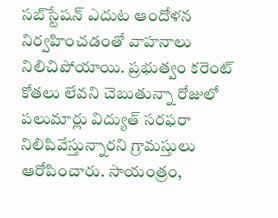సబ్‌స్టేషన్ ఎదుట ఆందోళన నిర్వహించడంతో వాహనాలు నిలిచిపోయాయి. ప్రభుత్వం కరెంట్ కోతలు లేవని చెబుతున్నా రోజులో పలుమార్లు విద్యుత్ సరఫరా నిలిపివేస్తున్నారని గ్రామస్తులు ఆరోపించారు. సాయంత్రం,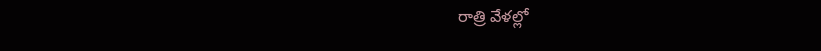రాత్రి వేళల్లో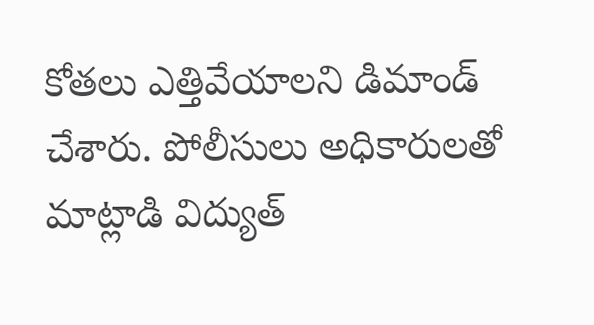కోతలు ఎత్తివేయాలని డిమాండ్ చేశారు. పోలీసులు అధికారులతో మాట్లాడి విద్యుత్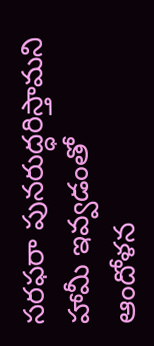సరఫరా పునరుద్ధరిస్తామని హామీ ఇవ్వడంతో ఆందోళన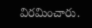విరమించారు.